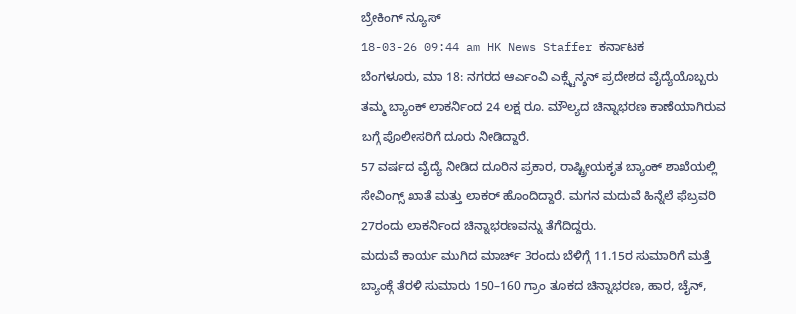ಬ್ರೇಕಿಂಗ್ ನ್ಯೂಸ್
18-03-26 09:44 am HK News Staffer ಕರ್ನಾಟಕ
ಬೆಂಗಳೂರು, ಮಾ 18: ನಗರದ ಆರ್ಎಂವಿ ಎಕ್ಸ್ಟೆನ್ಶನ್ ಪ್ರದೇಶದ ವೈದ್ಯೆಯೊಬ್ಬರು ತಮ್ಮ ಬ್ಯಾಂಕ್ ಲಾಕರ್ನಿಂದ 24 ಲಕ್ಷ ರೂ. ಮೌಲ್ಯದ ಚಿನ್ನಾಭರಣ ಕಾಣೆಯಾಗಿರುವ ಬಗ್ಗೆ ಪೊಲೀಸರಿಗೆ ದೂರು ನೀಡಿದ್ದಾರೆ.
57 ವರ್ಷದ ವೈದ್ಯೆ ನೀಡಿದ ದೂರಿನ ಪ್ರಕಾರ, ರಾಷ್ಟ್ರೀಯಕೃತ ಬ್ಯಾಂಕ್ ಶಾಖೆಯಲ್ಲಿ ಸೇವಿಂಗ್ಸ್ ಖಾತೆ ಮತ್ತು ಲಾಕರ್ ಹೊಂದಿದ್ದಾರೆ. ಮಗನ ಮದುವೆ ಹಿನ್ನೆಲೆ ಫೆಬ್ರವರಿ 27ರಂದು ಲಾಕರ್ನಿಂದ ಚಿನ್ನಾಭರಣವನ್ನು ತೆಗೆದಿದ್ದರು.
ಮದುವೆ ಕಾರ್ಯ ಮುಗಿದ ಮಾರ್ಚ್ 3ರಂದು ಬೆಳಿಗ್ಗೆ 11.15ರ ಸುಮಾರಿಗೆ ಮತ್ತೆ ಬ್ಯಾಂಕ್ಗೆ ತೆರಳಿ ಸುಮಾರು 150–160 ಗ್ರಾಂ ತೂಕದ ಚಿನ್ನಾಭರಣ, ಹಾರ, ಚೈನ್,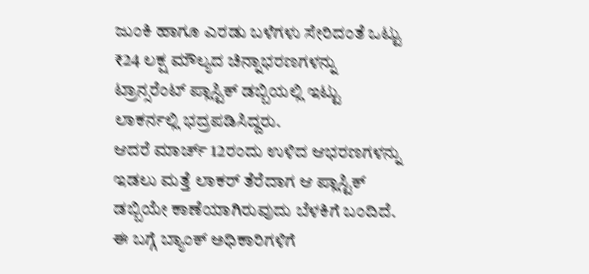ಜುಂಕಿ ಹಾಗೂ ಎರಡು ಬಳೆಗಳು ಸೇರಿದಂತೆ ಒಟ್ಟು ₹24 ಲಕ್ಷ ಮೌಲ್ಯದ ಚಿನ್ನಾಭರಣಗಳನ್ನು ಟ್ರಾನ್ಸರೆಂಟ್ ಪ್ಲಾಸ್ಟಿಕ್ ಡಬ್ಬಿಯಲ್ಲಿ ಇಟ್ಟು ಲಾಕರ್ನಲ್ಲಿ ಭದ್ರಪಡಿಸಿದ್ದರು.
ಆದರೆ ಮಾರ್ಚ್ 12ರಂದು ಉಳಿದ ಆಭರಣಗಳನ್ನು ಇಡಲು ಮತ್ತೆ ಲಾಕರ್ ತೆರೆದಾಗ ಆ ಪ್ಲಾಸ್ಟಿಕ್ ಡಬ್ಬಿಯೇ ಕಾಣೆಯಾಗಿರುವುದು ಬೆಳಕಿಗೆ ಬಂದಿದೆ. ಈ ಬಗ್ಗೆ ಬ್ಯಾಂಕ್ ಅಧಿಕಾರಿಗಳಿಗೆ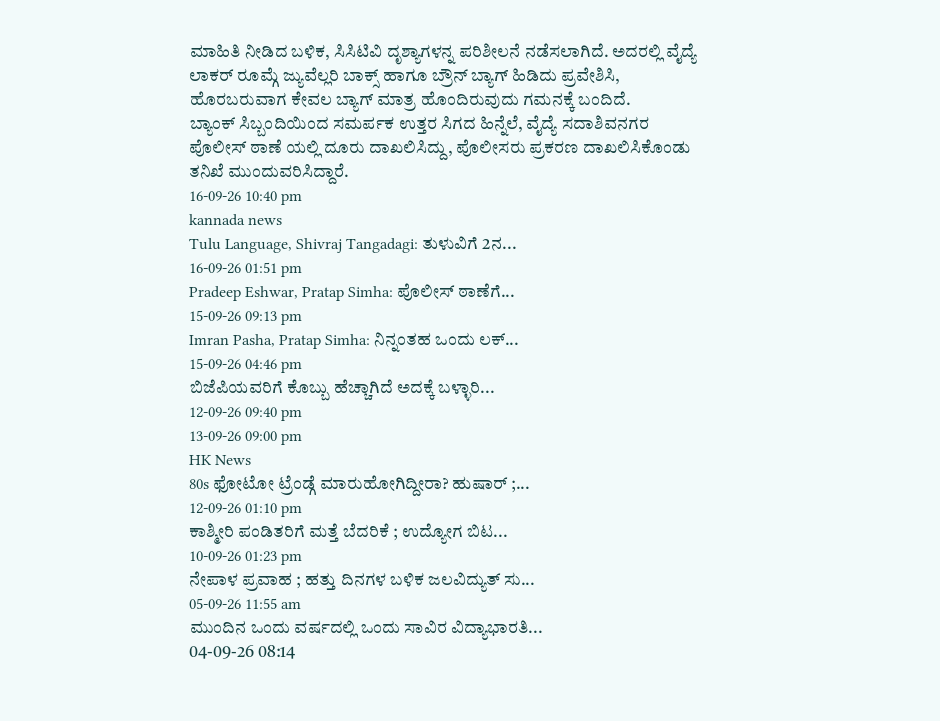ಮಾಹಿತಿ ನೀಡಿದ ಬಳಿಕ, ಸಿಸಿಟಿವಿ ದೃಶ್ಯಾಗಳನ್ನ ಪರಿಶೀಲನೆ ನಡೆಸಲಾಗಿದೆ. ಅದರಲ್ಲಿ ವೈದ್ಯೆ ಲಾಕರ್ ರೂಮ್ಗೆ ಜ್ಯುವೆಲ್ಲರಿ ಬಾಕ್ಸ್ ಹಾಗೂ ಬ್ರೌನ್ ಬ್ಯಾಗ್ ಹಿಡಿದು ಪ್ರವೇಶಿಸಿ, ಹೊರಬರುವಾಗ ಕೇವಲ ಬ್ಯಾಗ್ ಮಾತ್ರ ಹೊಂದಿರುವುದು ಗಮನಕ್ಕೆ ಬಂದಿದೆ.
ಬ್ಯಾಂಕ್ ಸಿಬ್ಬಂದಿಯಿಂದ ಸಮರ್ಪಕ ಉತ್ತರ ಸಿಗದ ಹಿನ್ನೆಲೆ, ವೈದ್ಯೆ ಸದಾಶಿವನಗರ ಪೊಲೀಸ್ ಠಾಣೆ ಯಲ್ಲಿ ದೂರು ದಾಖಲಿಸಿದ್ದು, ಪೊಲೀಸರು ಪ್ರಕರಣ ದಾಖಲಿಸಿಕೊಂಡು ತನಿಖೆ ಮುಂದುವರಿಸಿದ್ದಾರೆ.
16-09-26 10:40 pm
kannada news
Tulu Language, Shivraj Tangadagi: ತುಳುವಿಗೆ 2ನ...
16-09-26 01:51 pm
Pradeep Eshwar, Pratap Simha: ಪೊಲೀಸ್ ಠಾಣೆಗೆ...
15-09-26 09:13 pm
Imran Pasha, Pratap Simha: ನಿನ್ನಂತಹ ಒಂದು ಲಕ್...
15-09-26 04:46 pm
ಬಿಜೆಪಿಯವರಿಗೆ ಕೊಬ್ಬು ಹೆಚ್ಚಾಗಿದೆ ಅದಕ್ಕೆ ಬಳ್ಳಾರಿ...
12-09-26 09:40 pm
13-09-26 09:00 pm
HK News
80s ಫೋಟೋ ಟ್ರೆಂಡ್ಗೆ ಮಾರುಹೋಗಿದ್ದೀರಾ? ಹುಷಾರ್ ;...
12-09-26 01:10 pm
ಕಾಶ್ಮೀರಿ ಪಂಡಿತರಿಗೆ ಮತ್ತೆ ಬೆದರಿಕೆ ; ಉದ್ಯೋಗ ಬಿಟ...
10-09-26 01:23 pm
ನೇಪಾಳ ಪ್ರವಾಹ ; ಹತ್ತು ದಿನಗಳ ಬಳಿಕ ಜಲವಿದ್ಯುತ್ ಸು...
05-09-26 11:55 am
ಮುಂದಿನ ಒಂದು ವರ್ಷದಲ್ಲಿ ಒಂದು ಸಾವಿರ ವಿದ್ಯಾಭಾರತಿ...
04-09-26 08:14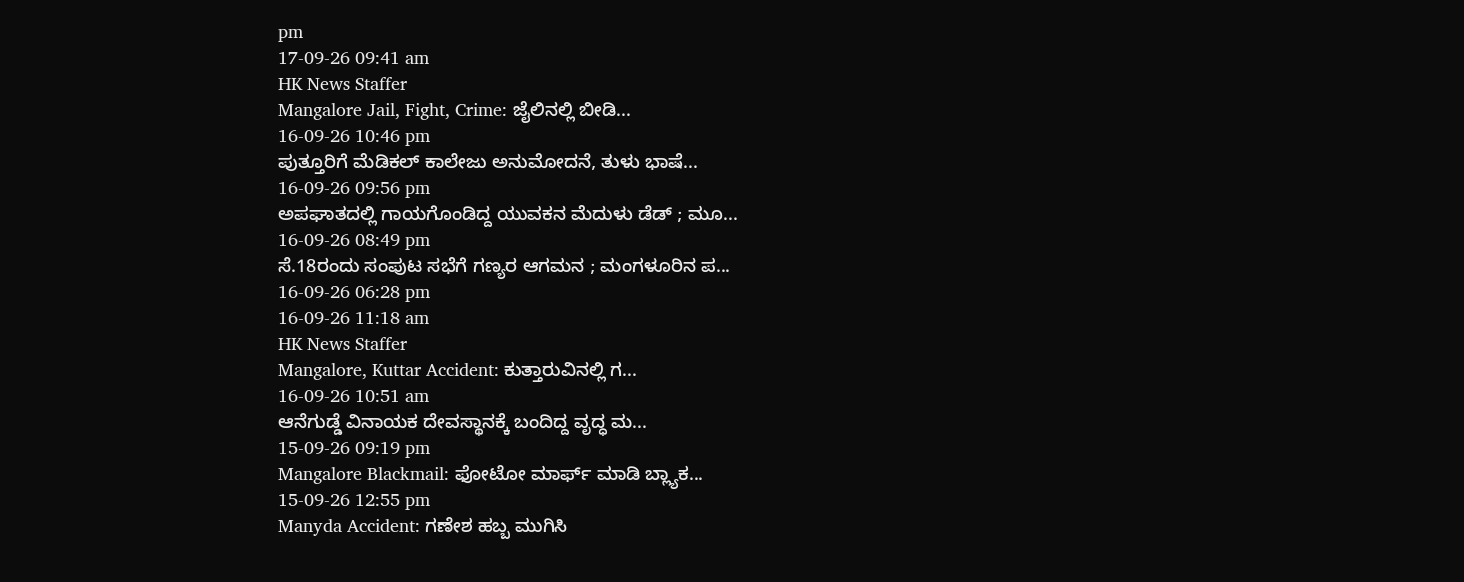pm
17-09-26 09:41 am
HK News Staffer
Mangalore Jail, Fight, Crime: ಜೈಲಿನಲ್ಲಿ ಬೀಡಿ...
16-09-26 10:46 pm
ಪುತ್ತೂರಿಗೆ ಮೆಡಿಕಲ್ ಕಾಲೇಜು ಅನುಮೋದನೆ, ತುಳು ಭಾಷೆ...
16-09-26 09:56 pm
ಅಪಘಾತದಲ್ಲಿ ಗಾಯಗೊಂಡಿದ್ದ ಯುವಕನ ಮೆದುಳು ಡೆಡ್ ; ಮೂ...
16-09-26 08:49 pm
ಸೆ.18ರಂದು ಸಂಪುಟ ಸಭೆಗೆ ಗಣ್ಯರ ಆಗಮನ ; ಮಂಗಳೂರಿನ ಪ...
16-09-26 06:28 pm
16-09-26 11:18 am
HK News Staffer
Mangalore, Kuttar Accident: ಕುತ್ತಾರುವಿನಲ್ಲಿ ಗ...
16-09-26 10:51 am
ಆನೆಗುಡ್ಡೆ ವಿನಾಯಕ ದೇವಸ್ಥಾನಕ್ಕೆ ಬಂದಿದ್ದ ವೃದ್ಧ ಮ...
15-09-26 09:19 pm
Mangalore Blackmail: ಫೋಟೋ ಮಾರ್ಫ್ ಮಾಡಿ ಬ್ಲ್ಯಾಕ...
15-09-26 12:55 pm
Manyda Accident: ಗಣೇಶ ಹಬ್ಬ ಮುಗಿಸಿ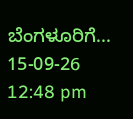ಬೆಂಗಳೂರಿಗೆ...
15-09-26 12:48 pm